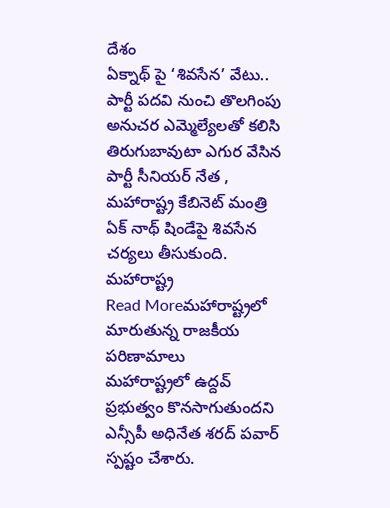దేశం
ఏక్నాథ్ పై ‘శివసేన’ వేటు.. పార్టీ పదవి నుంచి తొలగింపు
అనుచర ఎమ్మెల్యేలతో కలిసి తిరుగుబావుటా ఎగుర వేసిన పార్టీ సీనియర్ నేత , మహారాష్ట్ర కేబినెట్ మంత్రి ఏక్ నాథ్ షిండేపై శివసేన చర్యలు తీసుకుంది. మహారాష్ట్ర
Read Moreమహారాష్ట్రలో మారుతున్న రాజకీయ పరిణామాలు
మహారాష్ట్రలో ఉద్దవ్ ప్రభుత్వం కొనసాగుతుందని ఎన్సీపీ అధినేత శరద్ పవార్ స్పష్టం చేశారు.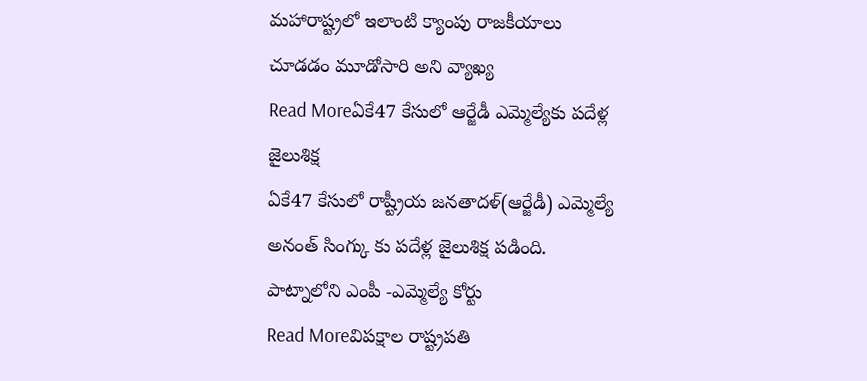మహారాష్ట్రలో ఇలాంటి క్యాంపు రాజకీయాలు చూడడం మూడోసారి అని వ్యాఖ్య
Read Moreఏకే47 కేసులో ఆర్జేడీ ఎమ్మెల్యేకు పదేళ్ల జైలుశిక్ష
ఏకే47 కేసులో రాష్ట్రీయ జనతాదళ్(ఆర్జేడీ) ఎమ్మెల్యే అనంత్ సింగ్కు కు పదేళ్ల జైలుశిక్ష పడింది. పాట్నాలోని ఎంపీ -ఎమ్మెల్యే కోర్టు
Read Moreవిపక్షాల రాష్ట్రపతి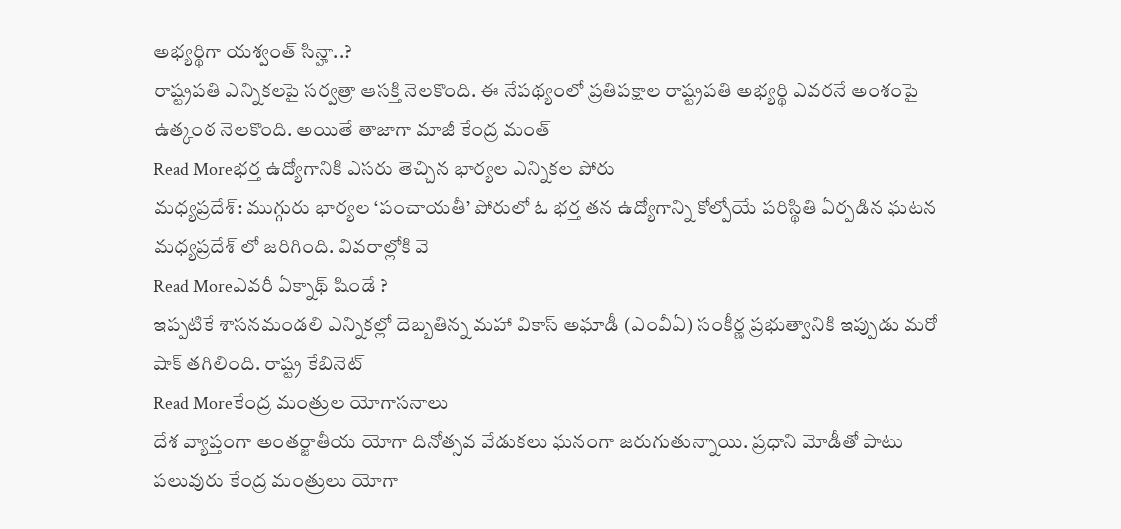అభ్యర్థిగా యశ్వంత్ సిన్హా..?
రాష్ట్రపతి ఎన్నికలపై సర్వత్రా ఆసక్తి నెలకొంది. ఈ నేపథ్యంలో ప్రతిపక్షాల రాష్ట్రపతి అభ్యర్థి ఎవరనే అంశంపై ఉత్కంఠ నెలకొంది. అయితే తాజాగా మాజీ కేంద్ర మంత్
Read Moreభర్త ఉద్యోగానికి ఎసరు తెచ్చిన భార్యల ఎన్నికల పోరు
మధ్యప్రదేశ్: ముగ్గురు భార్యల ‘పంచాయతీ’ పోరులో ఓ భర్త తన ఉద్యోగాన్ని కోల్పోయే పరిస్థితి ఏర్పడిన ఘటన మధ్యప్రదేశ్ లో జరిగింది. వివరాల్లోకి వె
Read Moreఎవరీ ఏక్నాథ్ షిండే ?
ఇప్పటికే శాసనమండలి ఎన్నికల్లో దెబ్బతిన్న మహా వికాస్ అఘాడీ (ఎంవీఏ) సంకీర్ణ ప్రభుత్వానికి ఇప్పుడు మరో షాక్ తగిలింది. రాష్ట్ర కేబినెట్
Read Moreకేంద్ర మంత్రుల యోగాసనాలు
దేశ వ్యాప్తంగా అంతర్జాతీయ యోగా దినోత్సవ వేడుకలు ఘనంగా జరుగుతున్నాయి. ప్రధాని మోడీతో పాటు పలువురు కేంద్ర మంత్రులు యోగా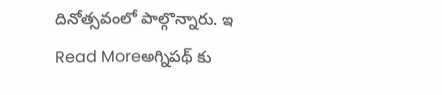దినోత్సవంలో పాల్గొన్నారు. ఇ
Read Moreఅగ్నిపథ్ కు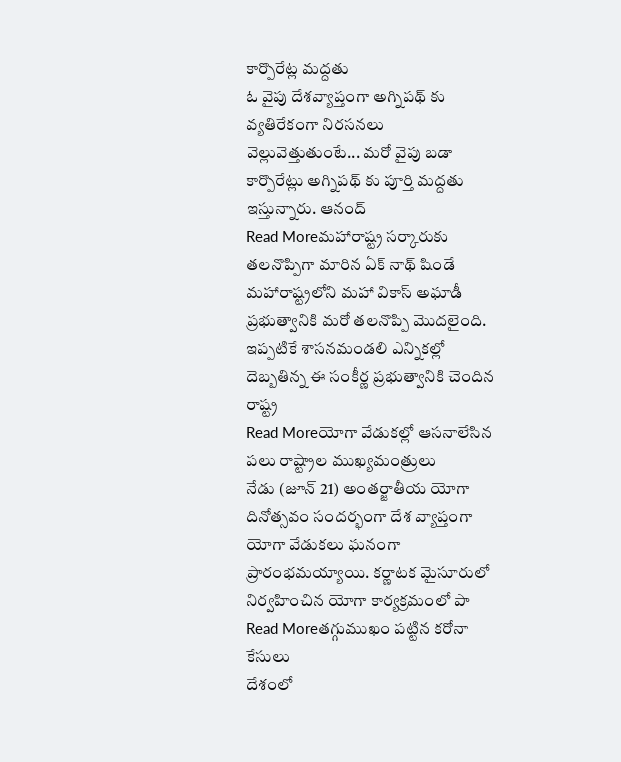కార్పొరేట్ల మద్దతు
ఓ వైపు దేశవ్యాప్తంగా అగ్నిపథ్ కు వ్యతిరేకంగా నిరసనలు వెల్లువెత్తుతుంటే... మరో వైపు బడా కార్పొరేట్లు అగ్నిపథ్ కు పూర్తి మద్దతు ఇస్తున్నారు. ఆనంద్
Read Moreమహారాష్ట్ర సర్కారుకు తలనొప్పిగా మారిన ఏక్ నాథ్ షిండే
మహారాష్ట్రలోని మహా వికాస్ అఘాడీ ప్రభుత్వానికి మరో తలనొప్పి మొదలైంది. ఇప్పటికే శాసనమండలి ఎన్నికల్లో దెబ్బతిన్న ఈ సంకీర్ణ ప్రభుత్వానికి చెందిన రాష్ట్ర
Read Moreయోగా వేడుకల్లో ఆసనాలేసిన పలు రాష్ట్రాల ముఖ్యమంత్రులు
నేడు (జూన్ 21) అంతర్జాతీయ యోగా దినోత్సవం సందర్భంగా దేశ వ్యాప్తంగా యోగా వేడుకలు ఘనంగా ప్రారంభమయ్యాయి. కర్ణాటక మైసూరులో నిర్వహించిన యోగా కార్యక్రమంలో పా
Read Moreతగ్గుముఖం పట్టిన కరోనా కేసులు
దేశంలో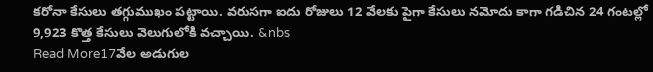కరోనా కేసులు తగ్గుముఖం పట్టాయి. వరుసగా ఐదు రోజులు 12 వేలకు పైగా కేసులు నమోదు కాగా గడిచిన 24 గంటల్లో 9,923 కొత్త కేసులు వెలుగులోకి వచ్చాయి. &nbs
Read More17వేల అడుగుల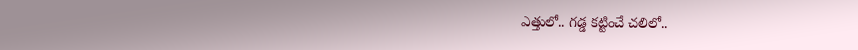ఎత్తులో.. గడ్డ కట్టించే చలిలో..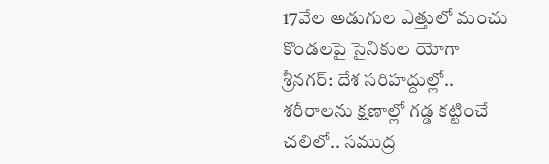17వేల అడుగుల ఎత్తులో మంచు కొండలపై సైనికుల యోగా శ్రీనగర్: దేశ సరిహద్దుల్లో.. శరీరాలను క్షణాల్లో గడ్డ కట్టించే చలిలో.. సముద్ర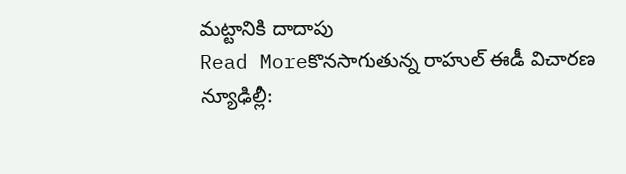మట్టానికి దాదాపు
Read Moreకొనసాగుతున్న రాహుల్ ఈడీ విచారణ
న్యూఢిల్లీ: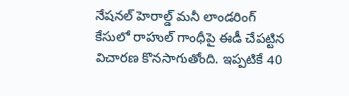నేషనల్ హెరాల్డ్ మనీ లాండరింగ్ కేసులో రాహుల్ గాంధీపై ఈడీ చేపట్టిన విచారణ కొనసాగుతోంది. ఇప్పటికే 40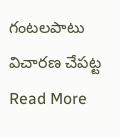గంటలపాటు విచారణ చేపట్ట
Read More